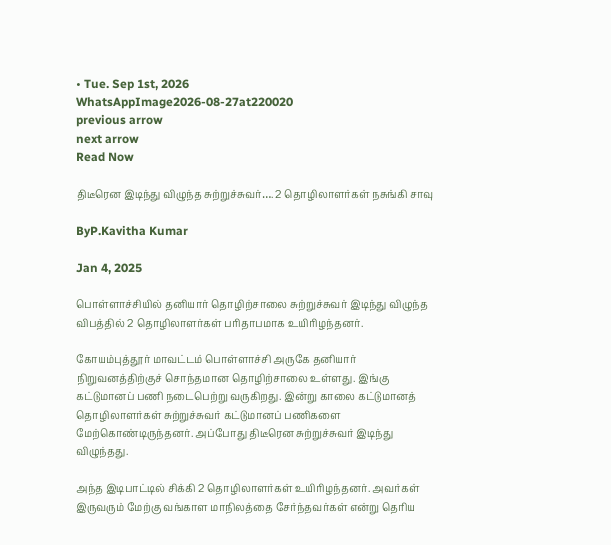• Tue. Sep 1st, 2026
WhatsAppImage2026-08-27at220020
previous arrow
next arrow
Read Now

திடீரென இடிந்து விழுந்த சுற்றுச்சுவர்…. 2 தொழிலாளர்கள் நசுங்கி சாவு

ByP.Kavitha Kumar

Jan 4, 2025

பொள்ளாச்சியில் தனியார் தொழிற்சாலை சுற்றுச்சுவர் இடிந்து விழுந்த விபத்தில் 2 தொழிலாளர்கள் பரிதாபமாக உயிரிழந்தனர்.

கோயம்புத்தூர் மாவட்டம் பொள்ளாச்சி அருகே தனியார் நிறுவனத்திற்குச் சொந்தமான தொழிற்சாலை உள்ளது. இங்கு கட்டுமானப் பணி நடைபெற்று வருகிறது. இன்று காலை கட்டுமானத் தொழிலாளர்கள் சுற்றுச்சுவர் கட்டுமானப் பணிகளை மேற்கொண்டிருந்தனர். அப்போது திடீரென சுற்றுச்சுவர் இடிந்து விழுந்தது.

அந்த இடிபாட்டில் சிக்கி 2 தொழிலாளர்கள் உயிரிழந்தனர். அவர்கள் இருவரும் மேற்கு வங்காள மாநிலத்தை சேர்ந்தவர்கள் என்று தெரிய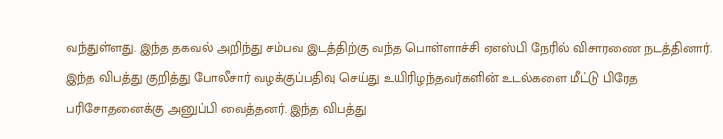வந்துள்ளது. இந்த தகவல் அறிந்து சம்பவ இடத்திற்கு வந்த பொள்ளாச்சி ஏஎஸ்பி நேரில் விசாரணை நடத்தினார். இந்த விபத்து குறித்து போலீசார் வழக்குப்பதிவு செய்து உயிரிழந்தவர்களின் உடல்களை மீட்டு பிரேத பரிசோதனைக்கு அனுப்பி வைத்தனர். இந்த விபத்து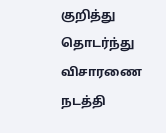குறித்து தொடர்ந்து விசாரணை நடத்தி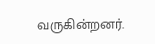வருகின்றனர்.